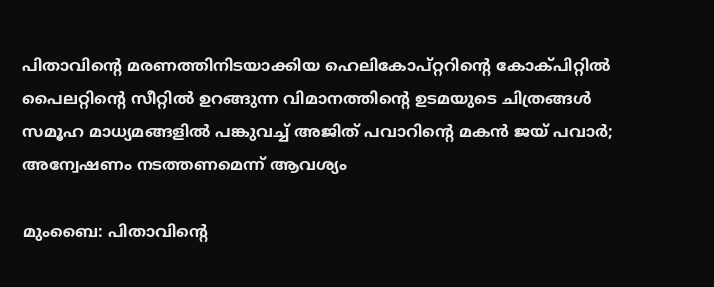പിതാവിന്റെ മരണത്തിനിടയാക്കിയ ഹെലികോപ്റ്ററിന്റെ കോക്പിറ്റില്‍ പൈലറ്റിന്റെ സീറ്റില്‍ ഉറങ്ങുന്ന വിമാനത്തിന്റെ ഉടമയുടെ ചിത്രങ്ങള്‍ സമൂഹ മാധ്യമങ്ങളില്‍ പങ്കുവച്ച് അജിത് പവാറിന്റെ മകന്‍ ജയ് പവാര്‍; അന്വേഷണം നടത്തണമെന്ന് ആവശ്യം

മുംബൈ: പിതാവിന്റെ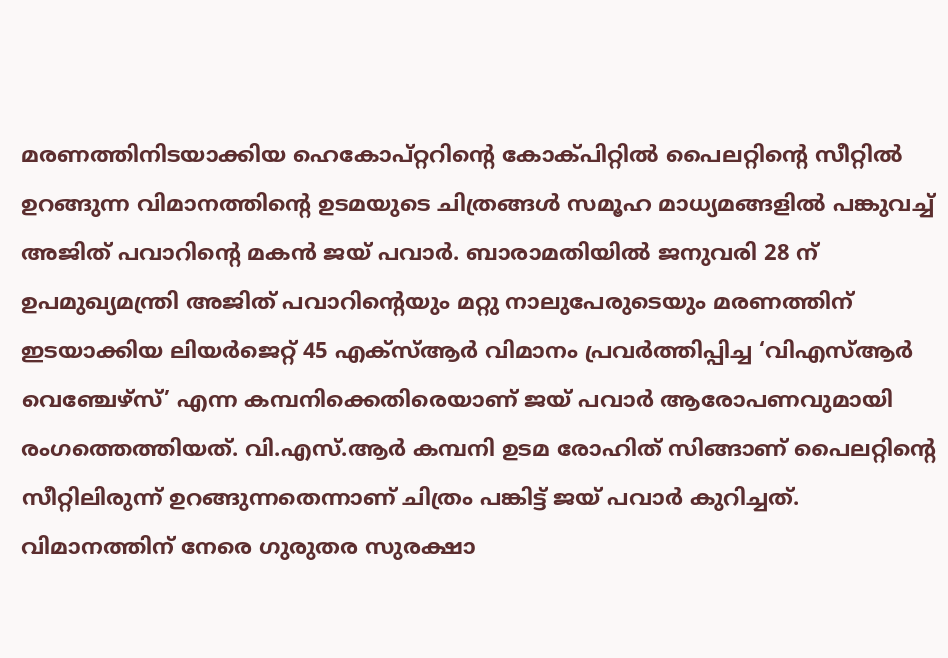മരണത്തിനിടയാക്കിയ ഹെകോപ്റ്ററിന്റെ കോക്പിറ്റില്‍ പൈലറ്റിന്റെ സീറ്റില്‍ ഉറങ്ങുന്ന വിമാനത്തിന്റെ ഉടമയുടെ ചിത്രങ്ങള്‍ സമൂഹ മാധ്യമങ്ങളില്‍ പങ്കുവച്ച് അജിത് പവാറിന്റെ മകന്‍ ജയ് പവാര്‍. ബാരാമതിയില്‍ ജനുവരി 28 ന് ഉപമുഖ്യമന്ത്രി അജിത് പവാറിന്റെയും മറ്റു നാലുപേരുടെയും മരണത്തിന് ഇടയാക്കിയ ലിയര്‍ജെറ്റ് 45 എക്സ്ആര്‍ വിമാനം പ്രവര്‍ത്തിപ്പിച്ച ‘വിഎസ്ആര്‍ വെഞ്ചേഴ്സ്’ എന്ന കമ്പനിക്കെതിരെയാണ് ജയ് പവാര്‍ ആരോപണവുമായി രംഗത്തെത്തിയത്. വി.എസ്.ആര്‍ കമ്പനി ഉടമ രോഹിത് സിങ്ങാണ് പൈലറ്റിന്റെ സീറ്റിലിരുന്ന് ഉറങ്ങുന്നതെന്നാണ് ചിത്രം പങ്കിട്ട് ജയ് പവാര്‍ കുറിച്ചത്. വിമാനത്തിന് നേരെ ഗുരുതര സുരക്ഷാ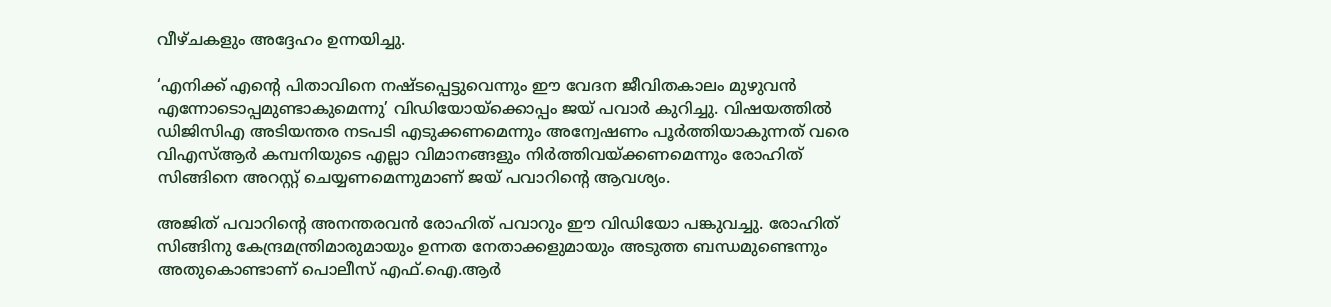വീഴ്ചകളും അദ്ദേഹം ഉന്നയിച്ചു.

‘എനിക്ക് എന്റെ പിതാവിനെ നഷ്ടപ്പെട്ടുവെന്നും ഈ വേദന ജീവിതകാലം മുഴുവന്‍ എന്നോടൊപ്പമുണ്ടാകുമെന്നു’ വിഡിയോയ്‌ക്കൊപ്പം ജയ് പവാര്‍ കുറിച്ചു. വിഷയത്തില്‍ ഡിജിസിഎ അടിയന്തര നടപടി എടുക്കണമെന്നും അന്വേഷണം പൂര്‍ത്തിയാകുന്നത് വരെ വിഎസ്ആര്‍ കമ്പനിയുടെ എല്ലാ വിമാനങ്ങളും നിര്‍ത്തിവയ്ക്കണമെന്നും രോഹിത് സിങ്ങിനെ അറസ്റ്റ് ചെയ്യണമെന്നുമാണ് ജയ് പവാറിന്റെ ആവശ്യം.

അജിത് പവാറിന്റെ അനന്തരവന്‍ രോഹിത് പവാറും ഈ വിഡിയോ പങ്കുവച്ചു. രോഹിത് സിങ്ങിനു കേന്ദ്രമന്ത്രിമാരുമായും ഉന്നത നേതാക്കളുമായും അടുത്ത ബന്ധമുണ്ടെന്നും അതുകൊണ്ടാണ് പൊലീസ് എഫ്.ഐ.ആര്‍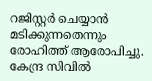റജിസ്റ്റര്‍ ചെയ്യാന്‍ മടിക്കുന്നതെന്നും രോഹിത്ത് ആരോപിച്ചു. കേന്ദ്ര സിവില്‍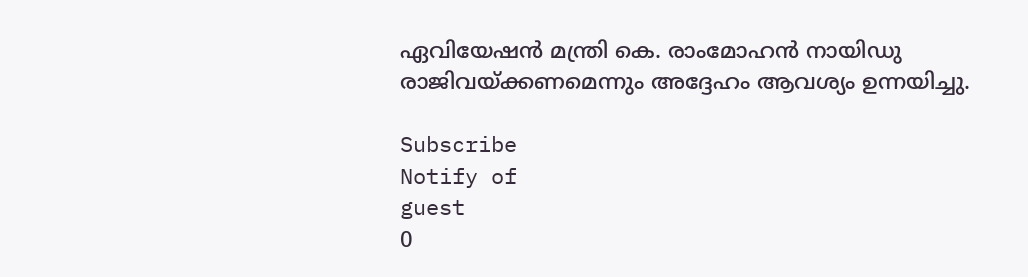ഏവിയേഷന്‍ മന്ത്രി കെ. രാംമോഹന്‍ നായിഡു രാജിവയ്ക്കണമെന്നും അദ്ദേഹം ആവശ്യം ഉന്നയിച്ചു.

Subscribe
Notify of
guest
0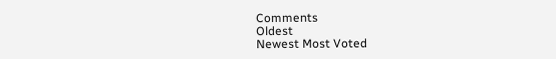Comments
Oldest
Newest Most Voted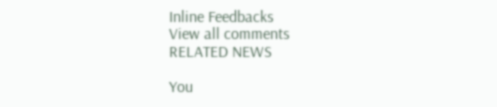Inline Feedbacks
View all comments
RELATED NEWS

You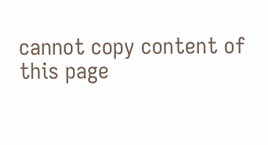cannot copy content of this page